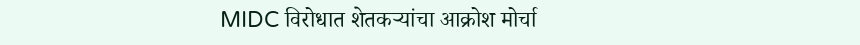MIDC विरोधात शेतकऱ्यांचा आक्रोश मोर्चा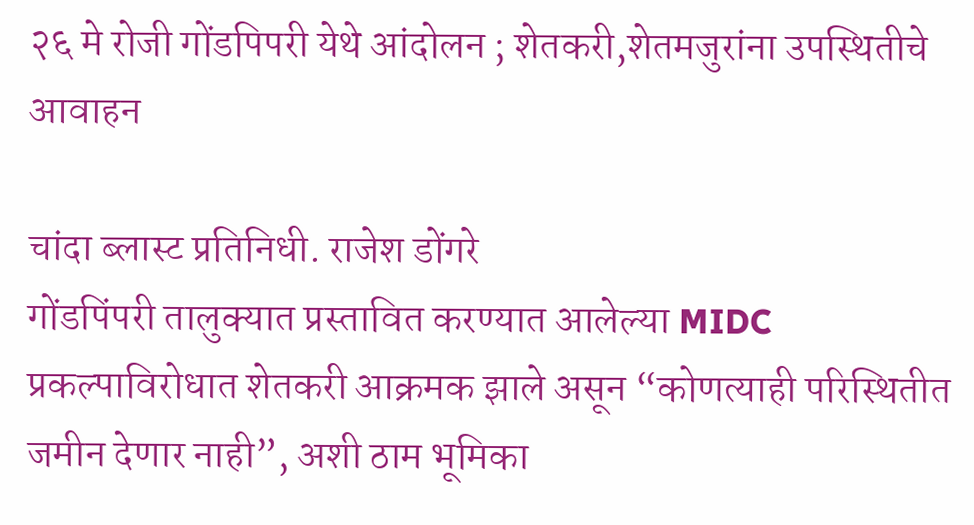२६ मे रोजी गोंडपिपरी येथे आंदोलन ; शेतकरी,शेतमजुरांना उपस्थितीचे आवाहन

चांदा ब्लास्ट प्रतिनिधी. राजेश डोंगरे
गोंडपिंपरी तालुक्यात प्रस्तावित करण्यात आलेल्या MIDC प्रकल्पाविरोधात शेतकरी आक्रमक झाले असून “कोणत्याही परिस्थितीत जमीन देणार नाही”, अशी ठाम भूमिका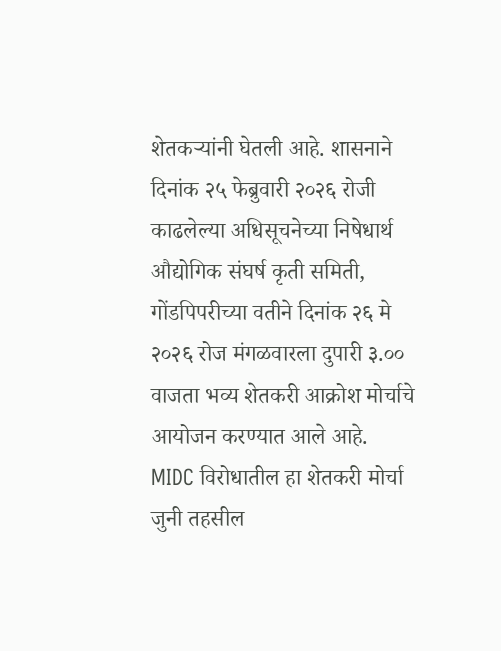शेतकऱ्यांनी घेतली आहे. शासनाने दिनांक २५ फेब्रुवारी २०२६ रोजी काढलेल्या अधिसूचनेच्या निषेधार्थ औद्योगिक संघर्ष कृती समिती, गोंडपिपरीच्या वतीने दिनांक २६ मे २०२६ रोज मंगळवारला दुपारी ३.०० वाजता भव्य शेतकरी आक्रोश मोर्चाचे आयोजन करण्यात आले आहे.
MIDC विरोधातील हा शेतकरी मोर्चा जुनी तहसील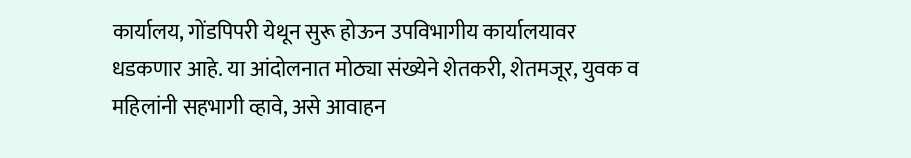कार्यालय, गोंडपिपरी येथून सुरू होऊन उपविभागीय कार्यालयावर धडकणार आहे. या आंदोलनात मोठ्या संख्येने शेतकरी, शेतमजूर, युवक व महिलांनी सहभागी व्हावे, असे आवाहन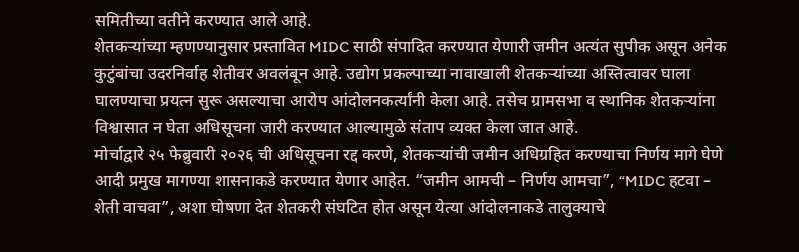समितीच्या वतीने करण्यात आले आहे.
शेतकऱ्यांच्या म्हणण्यानुसार प्रस्तावित MIDC साठी संपादित करण्यात येणारी जमीन अत्यंत सुपीक असून अनेक कुटुंबांचा उदरनिर्वाह शेतीवर अवलंबून आहे. उद्योग प्रकल्पाच्या नावाखाली शेतकऱ्यांच्या अस्तित्वावर घाला घालण्याचा प्रयत्न सुरू असल्याचा आरोप आंदोलनकर्त्यांनी केला आहे. तसेच ग्रामसभा व स्थानिक शेतकऱ्यांना विश्वासात न घेता अधिसूचना जारी करण्यात आल्यामुळे संताप व्यक्त केला जात आहे.
मोर्चाद्वारे २५ फेब्रुवारी २०२६ ची अधिसूचना रद्द करणे, शेतकऱ्यांची जमीन अधिग्रहित करण्याचा निर्णय मागे घेणे आदी प्रमुख मागण्या शासनाकडे करण्यात येणार आहेत. “जमीन आमची – निर्णय आमचा”, “MIDC हटवा – शेती वाचवा”, अशा घोषणा देत शेतकरी संघटित होत असून येत्या आंदोलनाकडे तालुक्याचे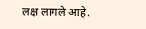लक्ष लागले आहे.